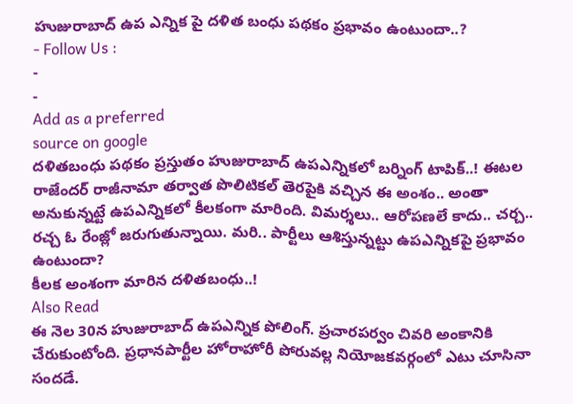హుజురాబాద్ ఉప ఎన్నిక పై దళిత బంధు పథకం ప్రభావం ఉంటుందా..?
- Follow Us :
-
-
Add as a preferred
source on google
దళితబంధు పథకం ప్రస్తుతం హుజురాబాద్ ఉపఎన్నికలో బర్నింగ్ టాపిక్..! ఈటల రాజేందర్ రాజీనామా తర్వాత పొలిటికల్ తెరపైకి వచ్చిన ఈ అంశం.. అంతా అనుకున్నట్టే ఉపఎన్నికలో కీలకంగా మారింది. విమర్శలు.. ఆరోపణలే కాదు.. చర్చ.. రచ్చ ఓ రేంజ్లో జరుగుతున్నాయి. మరి.. పార్టీలు ఆశిస్తున్నట్టు ఉపఎన్నికపై ప్రభావం ఉంటుందా?
కీలక అంశంగా మారిన దళితబంధు..!
Also Read
ఈ నెల 30న హుజురాబాద్ ఉపఎన్నిక పోలింగ్. ప్రచారపర్వం చివరి అంకానికి చేరుకుంటోంది. ప్రధానపార్టీల హోరాహోరీ పోరువల్ల నియోజకవర్గంలో ఎటు చూసినా సందడే.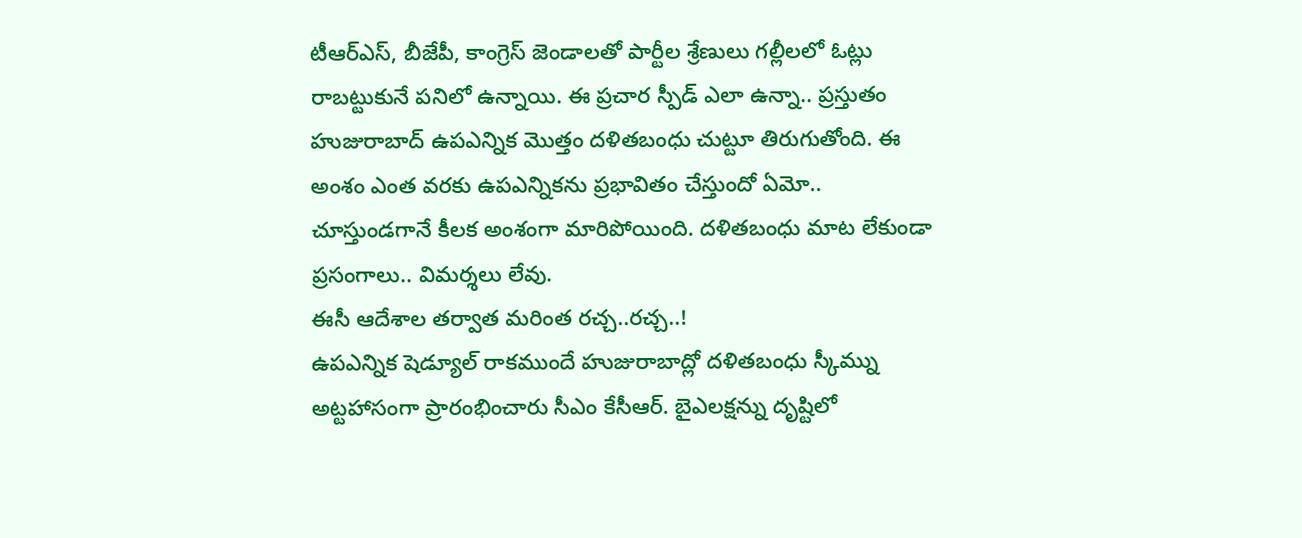టీఆర్ఎస్, బీజేపీ, కాంగ్రెస్ జెండాలతో పార్టీల శ్రేణులు గల్లీలలో ఓట్లు రాబట్టుకునే పనిలో ఉన్నాయి. ఈ ప్రచార స్పీడ్ ఎలా ఉన్నా.. ప్రస్తుతం హుజురాబాద్ ఉపఎన్నిక మొత్తం దళితబంధు చుట్టూ తిరుగుతోంది. ఈ అంశం ఎంత వరకు ఉపఎన్నికను ప్రభావితం చేస్తుందో ఏమో.. చూస్తుండగానే కీలక అంశంగా మారిపోయింది. దళితబంధు మాట లేకుండా ప్రసంగాలు.. విమర్శలు లేవు.
ఈసీ ఆదేశాల తర్వాత మరింత రచ్చ..రచ్చ..!
ఉపఎన్నిక షెడ్యూల్ రాకముందే హుజురాబాద్లో దళితబంధు స్కీమ్ను అట్టహాసంగా ప్రారంభించారు సీఎం కేసీఆర్. బైఎలక్షన్ను దృష్టిలో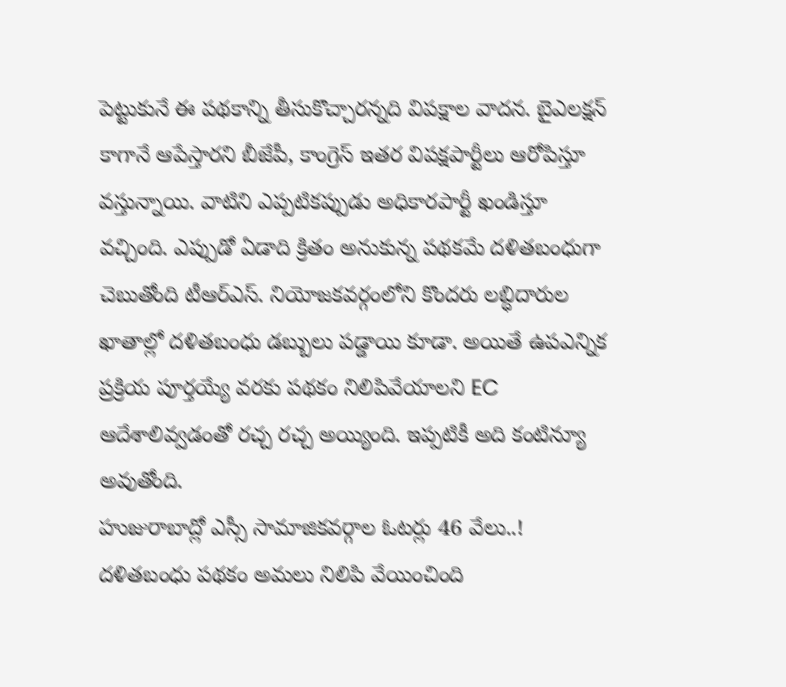పెట్టుకునే ఈ పథకాన్ని తీసుకొచ్చారన్నది విపక్షాల వాదన. బైఎలక్షన్ కాగానే ఆపేస్తారని బీజేపీ, కాంగ్రెస్ ఇతర విపక్షపార్టీలు ఆరోపిస్తూ వస్తున్నాయి. వాటిని ఎప్పటికప్పుడు అధికారపార్టీ ఖండిస్తూ వచ్చింది. ఎప్పుడో ఏడాది క్రితం అనుకున్న పథకమే దళితబంధుగా చెబుతోంది టీఆర్ఎస్. నియోజకవర్గంలోని కొందరు లబ్ధిదారుల ఖాతాల్లో దళితబంధు డబ్బులు పడ్డాయి కూడా. అయితే ఉపఎన్నిక ప్రక్రియ పూర్తయ్యే వరకు పథకం నిలిపివేయాలని EC ఆదేశాలివ్వడంతో రచ్చ రచ్చ అయ్యింది. ఇప్పటికీ అది కంటిన్యూ అవుతోంది.
హుజురాబాద్లో ఎస్సీ సామాజికవర్గాల ఓటర్లు 46 వేలు..!
దళితబంధు పథకం అమలు నిలిపి వేయించింది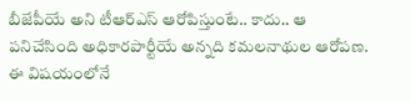బీజేపీయే అని టీఆర్ఎస్ ఆరోపిస్తుంటే.. కాదు.. ఆ పనిచేసింది అధికారపార్టీయే అన్నది కమలనాథుల ఆరోపణ. ఈ విషయంలోనే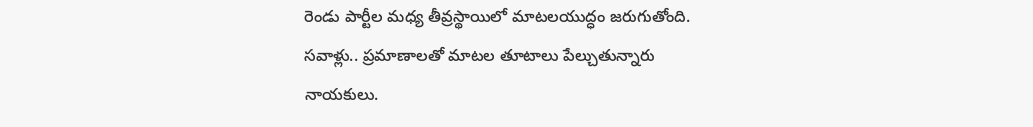రెండు పార్టీల మధ్య తీవ్రస్థాయిలో మాటలయుద్ధం జరుగుతోంది. సవాళ్లు.. ప్రమాణాలతో మాటల తూటాలు పేల్చుతున్నారు నాయకులు.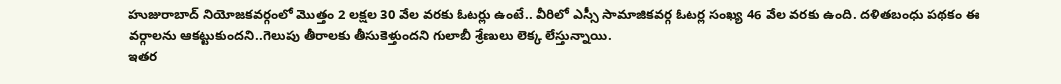హుజురాబాద్ నియోజకవర్గంలో మొత్తం 2 లక్షల 30 వేల వరకు ఓటర్లు ఉంటే.. వీరిలో ఎస్సీ సామాజికవర్గ ఓటర్ల సంఖ్య 46 వేల వరకు ఉంది. దళితబంధు పథకం ఈ వర్గాలను ఆకట్టుకుందని..గెలుపు తీరాలకు తీసుకెళ్తుందని గులాబీ శ్రేణులు లెక్క లేస్తున్నాయి.
ఇతర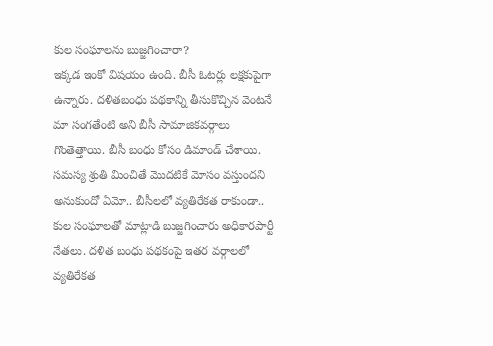కుల సంఘాలను బుజ్జగించారా?
ఇక్కడ ఇంకో విషయం ఉంది. బీసీ ఓటర్లు లక్షకుపైగా ఉన్నారు. దళితబంధు పథకాన్ని తీసుకొచ్చిన వెంటనే మా సంగతేంటి అని బీసీ సామాజికవర్గాలు గొంతెత్తాయి. బీసీ బంధు కోసం డిమాండ్ చేశాయి. సమస్య శ్రుతి మించితే మొదటికే మోసం వస్తుందని అనుకుందో ఏమో.. బీసీలలో వ్యతిరేకత రాకుండా.. కుల సంఘాలతో మాట్లాడి బుజ్జగించారు అధికారపార్టీ నేతలు. దళిత బంధు పథకంపై ఇతర వర్గాలలో వ్యతిరేకత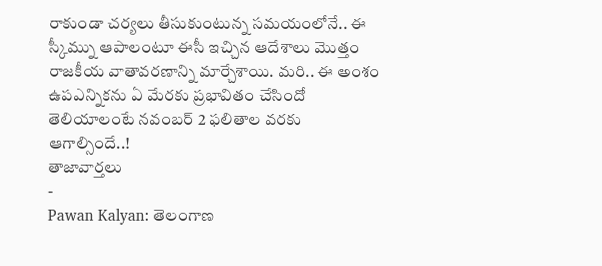రాకుండా చర్యలు తీసుకుంటున్న సమయంలోనే.. ఈ స్కీమ్ను ఆపాలంటూ ఈసీ ఇచ్చిన ఆదేశాలు మొత్తం రాజకీయ వాతావరణాన్ని మార్చేశాయి. మరి.. ఈ అంశం ఉపఎన్నికను ఏ మేరకు ప్రభావితం చేసిందో తెలియాలంటే నవంబర్ 2 ఫలితాల వరకు ఆగాల్సిందే..!
తాజావార్తలు
-
Pawan Kalyan: తెలంగాణ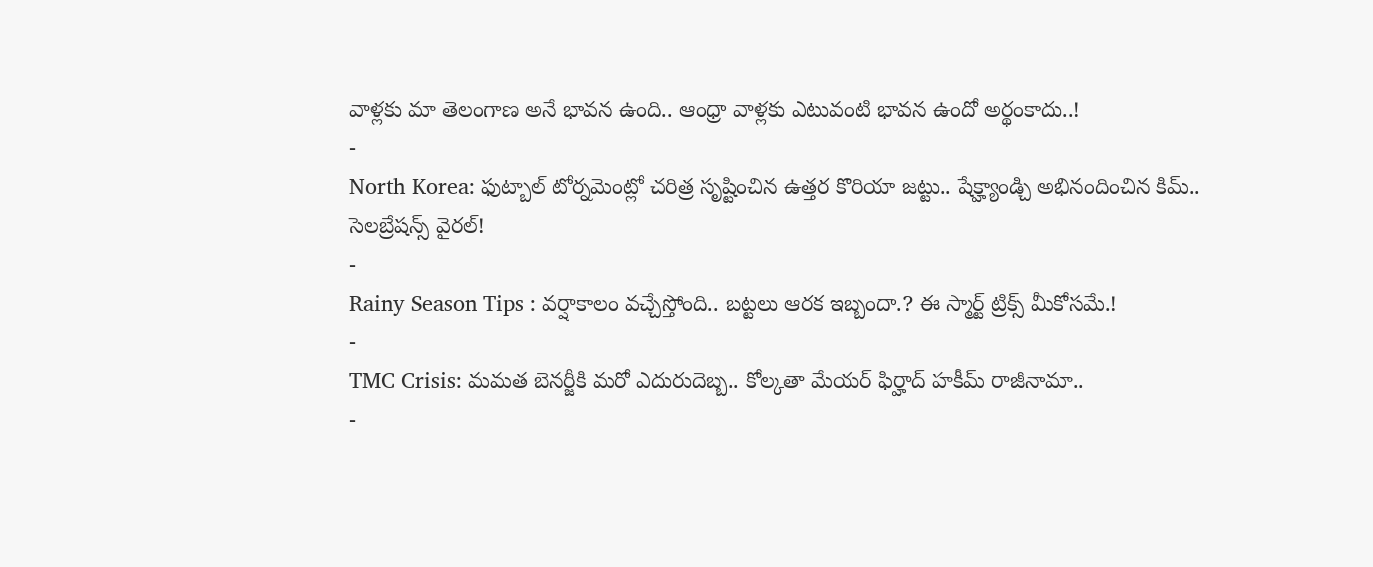వాళ్లకు మా తెలంగాణ అనే భావన ఉంది.. ఆంధ్రా వాళ్లకు ఎటువంటి భావన ఉందో అర్థంకాదు..!
-
North Korea: ఫుట్బాల్ టోర్నమెంట్లో చరిత్ర సృష్టించిన ఉత్తర కొరియా జట్టు.. షేక్హ్యాండ్చి అభినందించిన కిమ్.. సెలబ్రేషన్స్ వైరల్!
-
Rainy Season Tips : వర్షాకాలం వచ్చేస్తోంది.. బట్టలు ఆరక ఇబ్బందా.? ఈ స్మార్ట్ ట్రిక్స్ మీకోసమే.!
-
TMC Crisis: మమత బెనర్జీకి మరో ఎదురుదెబ్బ.. కోల్కతా మేయర్ ఫిర్హాద్ హకీమ్ రాజీనామా..
-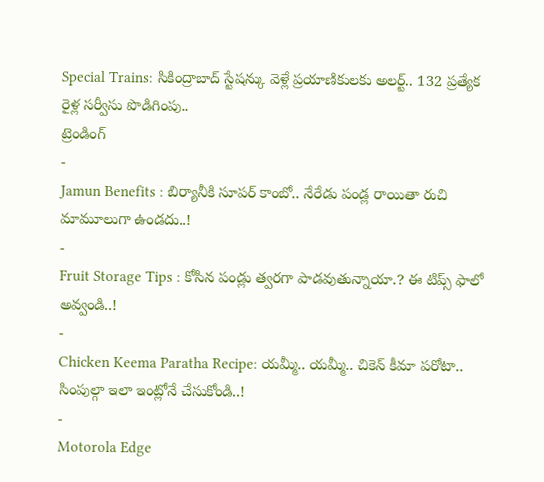Special Trains: సికింద్రాబాద్ స్టేషన్కు వెళ్లే ప్రయాణికులకు అలర్ట్.. 132 ప్రత్యేక రైళ్ల సర్వీసు పొడిగింపు..
ట్రెండింగ్
-
Jamun Benefits : బిర్యానీకి సూపర్ కాంబో.. నేరేడు పండ్ల రాయితా రుచి మామూలుగా ఉండదు..!
-
Fruit Storage Tips : కోసిన పండ్లు త్వరగా పాడవుతున్నాయా.? ఈ టిప్స్ ఫాలో అవ్వండి..!
-
Chicken Keema Paratha Recipe: యమ్మీ.. యమ్మీ.. చికెన్ కీమా పరోటా.. సింపుల్గా ఇలా ఇంట్లోనే చేసుకోండి..!
-
Motorola Edge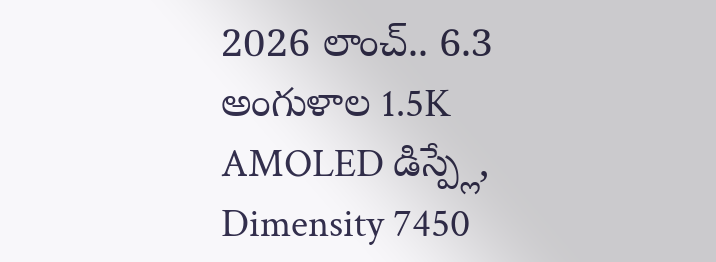2026 లాంచ్.. 6.3 అంగుళాల 1.5K AMOLED డిస్ప్లే, Dimensity 7450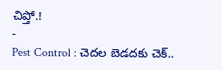చిప్తో.!
-
Pest Control : చెదల బెడదకు చెక్..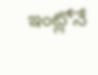ఇంట్లోనే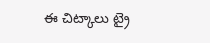ఈ చిట్కాలు ట్రై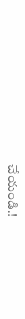చేయండి.!